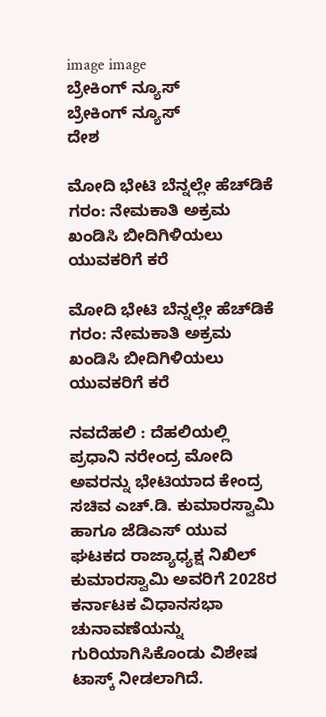image image
ಬ್ರೇಕಿಂಗ್ ನ್ಯೂಸ್
ಬ್ರೇಕಿಂಗ್ ನ್ಯೂಸ್
ದೇಶ

ಮೋದಿ ಭೇಟಿ ಬೆನ್ನಲ್ಲೇ ಹೆಚ್‌ಡಿಕೆ ಗರಂ: ನೇಮಕಾತಿ ಅಕ್ರಮ ಖಂಡಿಸಿ ಬೀದಿಗಿಳಿಯಲು ಯುವಕರಿಗೆ ಕರೆ

ಮೋದಿ ಭೇಟಿ ಬೆನ್ನಲ್ಲೇ ಹೆಚ್‌ಡಿಕೆ ಗರಂ: ನೇಮಕಾತಿ ಅಕ್ರಮ ಖಂಡಿಸಿ ಬೀದಿಗಿಳಿಯಲು ಯುವಕರಿಗೆ ಕರೆ

ನವದೆಹಲಿ : ದೆಹಲಿಯಲ್ಲಿ ಪ್ರಧಾನಿ ನರೇಂದ್ರ ಮೋದಿ ಅವರನ್ನು ಭೇಟಿಯಾದ ಕೇಂದ್ರ ಸಚಿವ ಎಚ್.ಡಿ. ಕುಮಾರಸ್ವಾಮಿ ಹಾಗೂ ಜೆಡಿಎಸ್ ಯುವ ಘಟಕದ ರಾಜ್ಯಾಧ್ಯಕ್ಷ ನಿಖಿಲ್ ಕುಮಾರಸ್ವಾಮಿ ಅವರಿಗೆ 2028ರ ಕರ್ನಾಟಕ ವಿಧಾನಸಭಾ ಚುನಾವಣೆಯನ್ನು ಗುರಿಯಾಗಿಸಿಕೊಂಡು ವಿಶೇಷ ಟಾಸ್ಕ್ ನೀಡಲಾಗಿದೆ.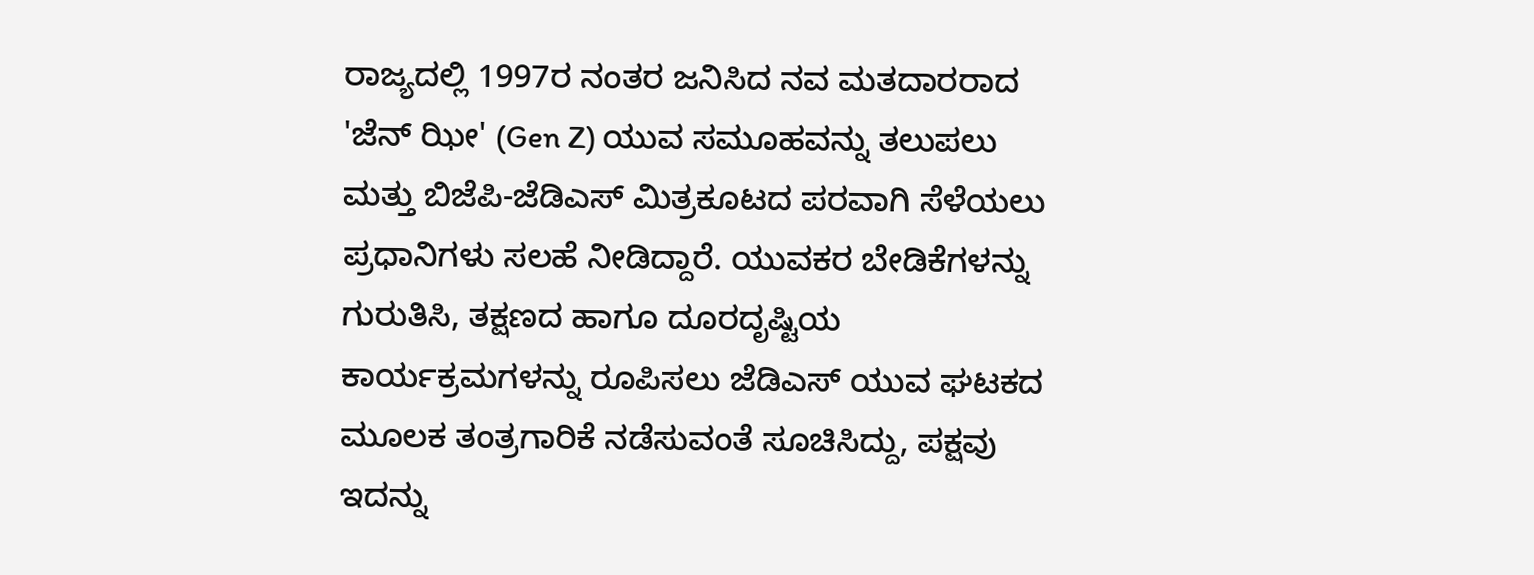ರಾಜ್ಯದಲ್ಲಿ 1997ರ ನಂತರ ಜನಿಸಿದ ನವ ಮತದಾರರಾದ 'ಜೆನ್ ಝೀ' (Gen Z) ಯುವ ಸಮೂಹವನ್ನು ತಲುಪಲು ಮತ್ತು ಬಿಜೆಪಿ-ಜೆಡಿಎಸ್ ಮಿತ್ರಕೂಟದ ಪರವಾಗಿ ಸೆಳೆಯಲು ಪ್ರಧಾನಿಗಳು ಸಲಹೆ ನೀಡಿದ್ದಾರೆ. ಯುವಕರ ಬೇಡಿಕೆಗಳನ್ನು ಗುರುತಿಸಿ, ತಕ್ಷಣದ ಹಾಗೂ ದೂರದೃಷ್ಟಿಯ ಕಾರ್ಯಕ್ರಮಗಳನ್ನು ರೂಪಿಸಲು ಜೆಡಿಎಸ್ ಯುವ ಘಟಕದ ಮೂಲಕ ತಂತ್ರಗಾರಿಕೆ ನಡೆಸುವಂತೆ ಸೂಚಿಸಿದ್ದು, ಪಕ್ಷವು ಇದನ್ನು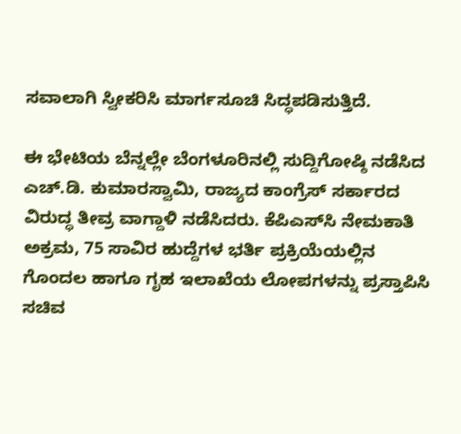ಸವಾಲಾಗಿ ಸ್ವೀಕರಿಸಿ ಮಾರ್ಗಸೂಚಿ ಸಿದ್ಧಪಡಿಸುತ್ತಿದೆ.

ಈ ಭೇಟಿಯ ಬೆನ್ನಲ್ಲೇ ಬೆಂಗಳೂರಿನಲ್ಲಿ ಸುದ್ದಿಗೋಷ್ಠಿ ನಡೆಸಿದ ಎಚ್.ಡಿ. ಕುಮಾರಸ್ವಾಮಿ, ರಾಜ್ಯದ ಕಾಂಗ್ರೆಸ್ ಸರ್ಕಾರದ ವಿರುದ್ಧ ತೀವ್ರ ವಾಗ್ದಾಳಿ ನಡೆಸಿದರು. ಕೆಪಿಎಸ್‌ಸಿ ನೇಮಕಾತಿ ಅಕ್ರಮ, 75 ಸಾವಿರ ಹುದ್ದೆಗಳ ಭರ್ತಿ ಪ್ರಕ್ರಿಯೆಯಲ್ಲಿನ ಗೊಂದಲ ಹಾಗೂ ಗೃಹ ಇಲಾಖೆಯ ಲೋಪಗಳನ್ನು ಪ್ರಸ್ತಾಪಿಸಿ ಸಚಿವ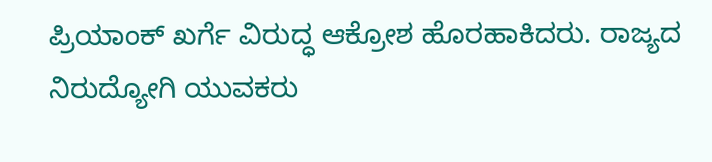ಪ್ರಿಯಾಂಕ್ ಖರ್ಗೆ ವಿರುದ್ಧ ಆಕ್ರೋಶ ಹೊರಹಾಕಿದರು. ರಾಜ್ಯದ ನಿರುದ್ಯೋಗಿ ಯುವಕರು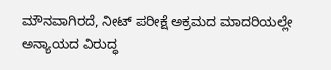ಮೌನವಾಗಿರದೆ, ನೀಟ್ ಪರೀಕ್ಷೆ ಅಕ್ರಮದ ಮಾದರಿಯಲ್ಲೇ ಅನ್ಯಾಯದ ವಿರುದ್ಧ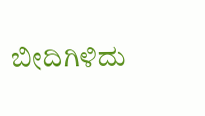ಬೀದಿಗಿಳಿದು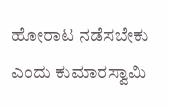ಹೋರಾಟ ನಡೆಸಬೇಕು ಎಂದು ಕುಮಾರಸ್ವಾಮಿ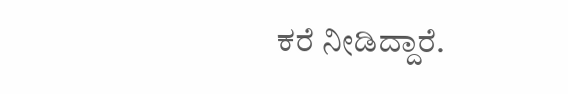ಕರೆ ನೀಡಿದ್ದಾರೆ.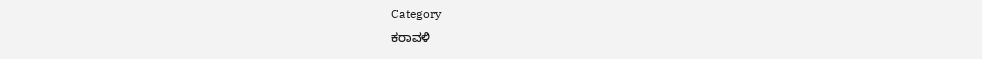Category
ಕರಾವಳಿ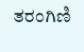ತರಂಗಿಣಿ